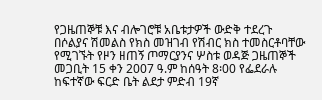የጋዜጠኞቹ እና ብሎገሮቹ አቤቱታዎች ውድቅ ተደረጉ
በሶልያና ሽመልስ የክስ መዝገብ የሽብር ክስ ተመስርቶባቸው የሚገኙት የዞን ዘጠኝ ጦማርያንና ሦስቱ ወዳጅ ጋዜጠኞች መጋቢት 15 ቀን 2007 ዓ.ም ከሰዓት 8፡00 የፌደራሉ ከፍተኛው ፍርድ ቤት ልደታ ምድብ 19ኛ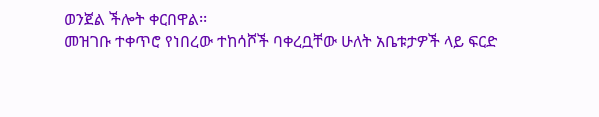ወንጀል ችሎት ቀርበዋል፡፡
መዝገቡ ተቀጥሮ የነበረው ተከሳሾች ባቀረቧቸው ሁለት አቤቱታዎች ላይ ፍርድ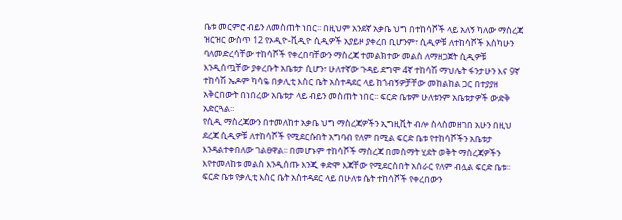ቤቱ መርምሮ ብይን ለመስጠት ነበር፡፡ በዚህም አንደኛ አቃቤ ህግ በተከሳሾች ላይ አለኝ ካለው ማስረጃ ዝርዝር ውስጥ 12 የኦዲዮ-ቪዲዮ ሲዲዎች አያይዞ ያቀረበ ቢሆንም፣ ሲዲዎቹ ለተከሳሾች እስካሁን ባለመድረሳቸው ተከሳሾች የቀረበባቸውን ማስረጃ ተመልክተው መልስ ለማዘጋጀት ሲዲዎቹ እንዲሰጧቸው ያቀረቡት አቤቱታ ሲሆን፣ ሁለተኛው ጉዳይ ደግሞ 4ኛ ተከሳሽ ማህሌት ፋንታሁን እና 9ኛ ተከሳሽ ኤዶም ካሳዬ በቃሊቲ እስር ቤት አስተዳደር ላይ ከጎብኝዎቻቸው መከልከል ጋር በተያያዘ አቅርበውት በነበረው አቤቱታ ላይ ብይን መስጠት ነበር፡፡ ፍርድ ቤቱም ሁለቱንም አቤቱታዎች ውድቅ አድርጓል፡፡
የሲዲ ማስረጃውን በተመለከተ አቃቤ ህግ ማስረጃዎችን ኢግዚቪት ብሎ ስላስመዘገበ አሁን በዚህ ደረጃ ሲዲዎቹ ለተከሳሾች የሚደርሱበት አግባብ የለም በሚል ፍርድ ቤቱ የተከሳሾችን አቤቱታ እንዳልተቀበለው ገልፀዋል፡፡ በመሆኑም ተከሳሾች ማስረጃ በመስማት ሂደት ወቅት ማስረጃዎችን እየተመለከቱ መልስ እንዲሰጡ እንጂ ቀድሞ እጃቸው የሚደርስበት አሰራር የለም ብሏል ፍርድ ቤቱ፡፡
ፍርድ ቤቱ የቃሊቲ እስር ቤት አስተዳደር ላይ በሁለቱ ሴት ተከሳሾች የቀረበውን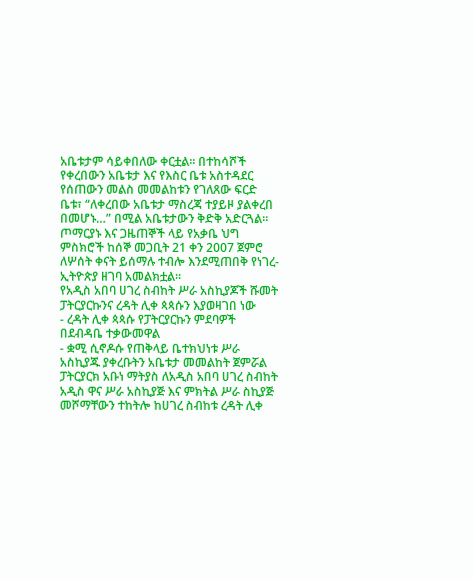አቤቱታም ሳይቀበለው ቀርቷል፡፡ በተከሳሾች የቀረበውን አቤቱታ እና የእስር ቤቱ አስተዳደር የሰጠውን መልስ መመልከቱን የገለጸው ፍርድ ቤቱ፣ “ለቀረበው አቤቱታ ማስረጃ ተያይዞ ያልቀረበ በመሆኑ…” በሚል አቤቱታውን ቅድቅ አድርጓል፡፡ ጦማርያኑ እና ጋዜጠኞች ላይ የአቃቤ ህግ ምስክሮች ከሰኞ መጋቢት 21 ቀን 2007 ጀምሮ ለሦሰት ቀናት ይሰማሉ ተብሎ እንደሚጠበቅ የነገረ-ኢትዮጵያ ዘገባ አመልክቷል፡፡
የአዲስ አበባ ሀገረ ስብከት ሥራ አስኪያጆች ሹመት ፓትርያርኩንና ረዳት ሊቀ ጳጳሱን እያወዛገበ ነው
- ረዳት ሊቀ ጳጳሱ የፓትርያርኩን ምደባዎች በደብዳቤ ተቃውመዋል
- ቋሚ ሲኖዶሱ የጠቅላይ ቤተክህነቱ ሥራ አስኪያጁ ያቀረቡትን አቤቱታ መመልከት ጀምሯል
ፓትርያርክ አቡነ ማትያስ ለአዲስ አበባ ሀገረ ስብከት አዲስ ዋና ሥራ አስኪያጅ እና ምክትል ሥራ ስኪያጅ መሾማቸውን ተከትሎ ከሀገረ ስብከቱ ረዳት ሊቀ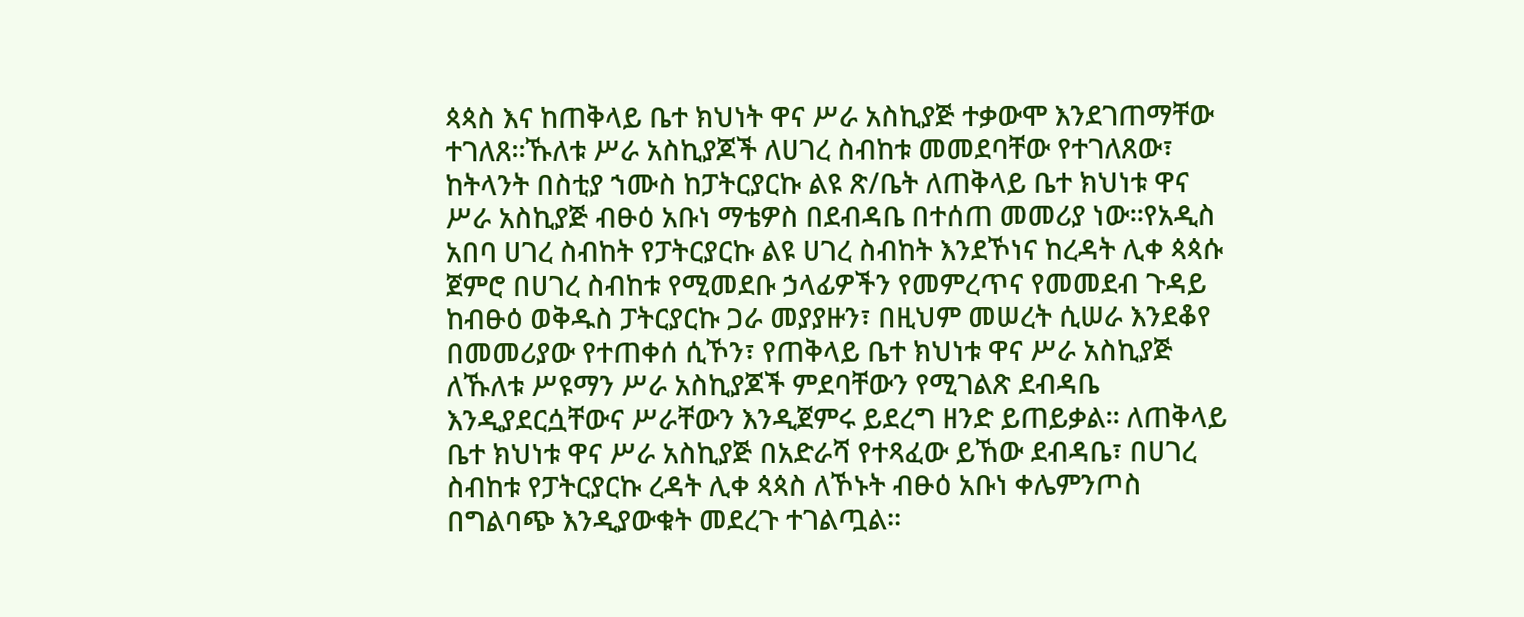ጳጳስ እና ከጠቅላይ ቤተ ክህነት ዋና ሥራ አስኪያጅ ተቃውሞ እንደገጠማቸው ተገለጸ፡፡ኹለቱ ሥራ አስኪያጆች ለሀገረ ስብከቱ መመደባቸው የተገለጸው፣ ከትላንት በስቲያ ኀሙስ ከፓትርያርኩ ልዩ ጽ/ቤት ለጠቅላይ ቤተ ክህነቱ ዋና ሥራ አስኪያጅ ብፁዕ አቡነ ማቴዎስ በደብዳቤ በተሰጠ መመሪያ ነው፡፡የአዲስ አበባ ሀገረ ስብከት የፓትርያርኩ ልዩ ሀገረ ስብከት እንደኾነና ከረዳት ሊቀ ጳጳሱ ጀምሮ በሀገረ ስብከቱ የሚመደቡ ኃላፊዎችን የመምረጥና የመመደብ ጉዳይ ከብፁዕ ወቅዱስ ፓትርያርኩ ጋራ መያያዙን፣ በዚህም መሠረት ሲሠራ እንደቆየ በመመሪያው የተጠቀሰ ሲኾን፣ የጠቅላይ ቤተ ክህነቱ ዋና ሥራ አስኪያጅ ለኹለቱ ሥዩማን ሥራ አስኪያጆች ምደባቸውን የሚገልጽ ደብዳቤ እንዲያደርሷቸውና ሥራቸውን እንዲጀምሩ ይደረግ ዘንድ ይጠይቃል፡፡ ለጠቅላይ ቤተ ክህነቱ ዋና ሥራ አስኪያጅ በአድራሻ የተጻፈው ይኸው ደብዳቤ፣ በሀገረ ስብከቱ የፓትርያርኩ ረዳት ሊቀ ጳጳስ ለኾኑት ብፁዕ አቡነ ቀሌምንጦስ በግልባጭ እንዲያውቁት መደረጉ ተገልጧል፡፡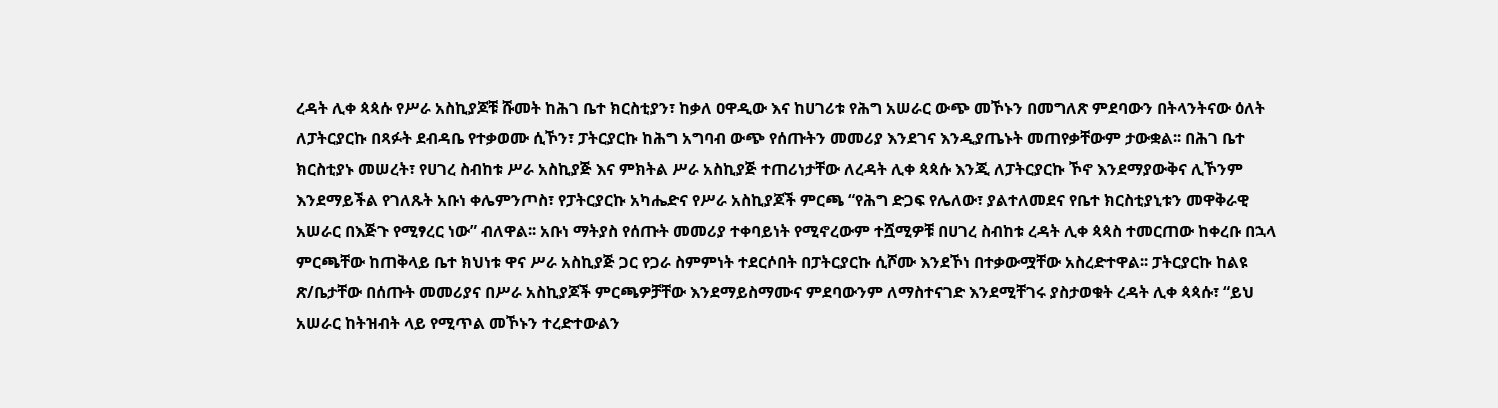ረዳት ሊቀ ጳጳሱ የሥራ አስኪያጆቹ ሹመት ከሕገ ቤተ ክርስቲያን፣ ከቃለ ዐዋዲው እና ከሀገሪቱ የሕግ አሠራር ውጭ መኾኑን በመግለጽ ምደባውን በትላንትናው ዕለት ለፓትርያርኩ በጻፉት ደብዳቤ የተቃወሙ ሲኾን፣ ፓትርያርኩ ከሕግ አግባብ ውጭ የሰጡትን መመሪያ እንደገና እንዲያጤኑት መጠየቃቸውም ታውቋል፡፡ በሕገ ቤተ ክርስቲያኑ መሠረት፣ የሀገረ ስብከቱ ሥራ አስኪያጅ እና ምክትል ሥራ አስኪያጅ ተጠሪነታቸው ለረዳት ሊቀ ጳጳሱ እንጂ ለፓትርያርኩ ኾኖ እንደማያውቅና ሊኾንም እንደማይችል የገለጹት አቡነ ቀሌምንጦስ፣ የፓትርያርኩ አካሔድና የሥራ አስኪያጆች ምርጫ “የሕግ ድጋፍ የሌለው፣ ያልተለመደና የቤተ ክርስቲያኒቱን መዋቅራዊ አሠራር በእጅጉ የሚፃረር ነው” ብለዋል፡፡ አቡነ ማትያስ የሰጡት መመሪያ ተቀባይነት የሚኖረውም ተሿሚዎቹ በሀገረ ስብከቱ ረዳት ሊቀ ጳጳስ ተመርጠው ከቀረቡ በኋላ ምርጫቸው ከጠቅላይ ቤተ ክህነቱ ዋና ሥራ አስኪያጅ ጋር የጋራ ስምምነት ተደርሶበት በፓትርያርኩ ሲሾሙ እንደኾነ በተቃውሟቸው አስረድተዋል፡፡ ፓትርያርኩ ከልዩ ጽ/ቤታቸው በሰጡት መመሪያና በሥራ አስኪያጆች ምርጫዎቻቸው እንደማይስማሙና ምደባውንም ለማስተናገድ እንደሚቸገሩ ያስታወቁት ረዳት ሊቀ ጳጳሱ፣ “ይህ አሠራር ከትዝብት ላይ የሚጥል መኾኑን ተረድተውልን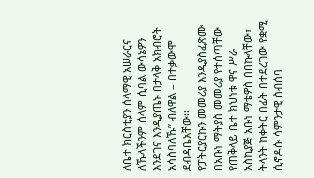ለቤተ ክርስቲያን ሰላማዊ አሠራርና ለኹላችንም ሰላም ሲባል ውሳኔዎን እንደገና እንዲያጤኑ በታላቅ አክብሮት አሳስባለኹ” ብለዋል – በተቃውሞ ደብዳቤአቸው፡፡
የፓትርያርኩን መመሪያ እንዲያስፈጽሙ በአቡነ ማትያስ መመሪያ የተሰጣቸው የጠቅላይ ቤተ ክህነቱ ዋና ሥራ አስኪያጅ አቡነ ማቴዎስ በበኩላቸው፣ ትላንት ከቀትር በፊት በተደረገው የቋሚ ሲኖዶሱ ሳምንታዊ ስብሰባ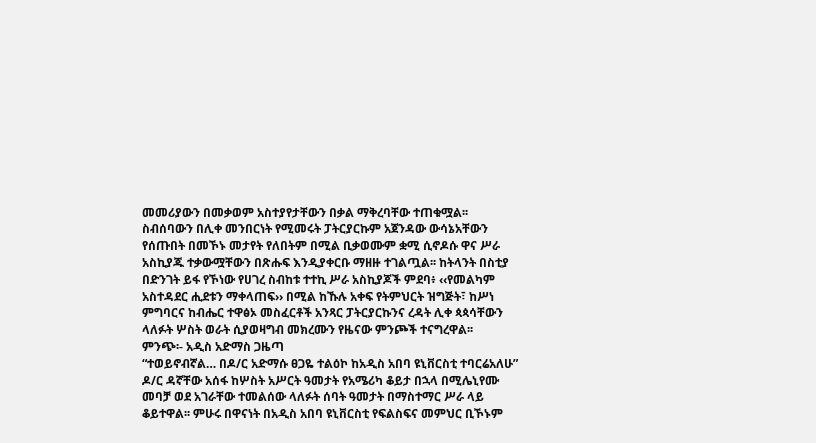መመሪያውን በመቃወም አስተያየታቸውን በቃል ማቅረባቸው ተጠቁሟል፡፡
ስብሰባውን በሊቀ መንበርነት የሚመሩት ፓትርያርኩም አጀንዳው ውሳኔአቸውን የሰጡበት በመኾኑ መታየት የለበትም በሚል ቢቃወሙም ቋሚ ሲኖዶሱ ዋና ሥራ አስኪያጁ ተቃውሟቸውን በጽሑፍ እንዲያቀርቡ ማዘዙ ተገልጧል፡፡ ከትላንት በስቲያ በድንገት ይፋ የኾነው የሀገረ ስብከቱ ተተኪ ሥራ አስኪያጆች ምደባ፥ ‹‹የመልካም አስተዳደር ሒደቱን ማቀላጠፍ›› በሚል ከኹሉ አቀፍ የትምህርት ዝግጅት፣ ከሥነ ምግባርና ከብሔር ተዋፅኦ መስፈርቶች አንጻር ፓትርያርኩንና ረዳት ሊቀ ጳጳሳቸውን ላለፉት ሦስት ወራት ሲያወዛግብ መክረሙን የዜናው ምንጮች ተናግረዋል፡፡
ምንጭ፡- አዲስ አድማስ ጋዜጣ
“ተወይኖብኛል… በዶ/ር አድማሱ ፀጋዬ ተልዕኮ ከአዲስ አበባ ዩኒቨርስቲ ተባርሬአለሁ”
ዶ/ር ዳኛቸው አሰፋ ከሦስት አሥርት ዓመታት የአሜሪካ ቆይታ በኋላ በሚሌኒየሙ መባቻ ወደ አገራቸው ተመልሰው ላለፉት ሰባት ዓመታት በማስተማር ሥራ ላይ ቆይተዋል፡፡ ምሁሩ በዋናነት በአዲስ አበባ ዩኒቨርስቲ የፍልስፍና መምህር ቢኾኑም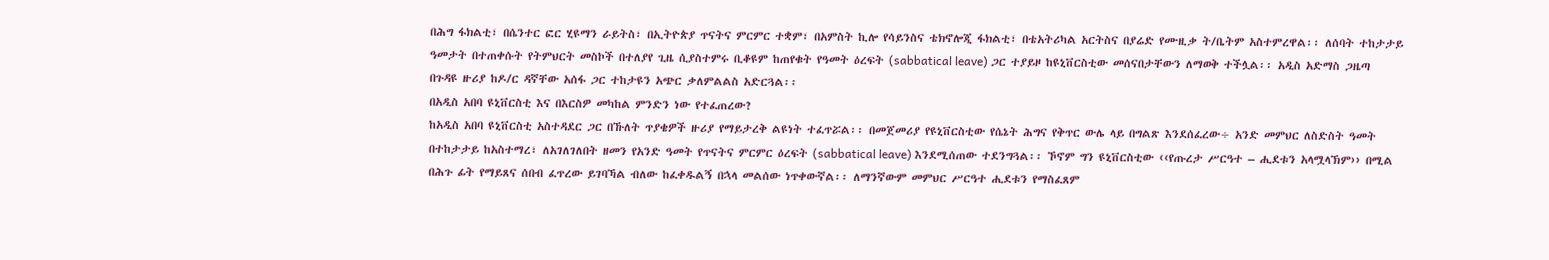በሕግ ፋክልቲ፣ በሴንተር ፎር ሂዩማን ራይትስ፣ በኢትዮጵያ ጥናትና ምርምር ተቋም፣ በአምስት ኪሎ የሳይንስና ቴክኖሎጂ ፋክልቲ፣ በቴአትሪካል አርትስና በያሬድ የሙዚቃ ት/ቤትም አስተምረዋል፡፡ ለሰባት ተከታታይ ዓመታት በተጠቀሱት የትምህርት መስኮች በተለያየ ጊዜ ሲያስተምሩ ቢቆዩም ከጠየቁት የዓመት ዕረፍት (sabbatical leave) ጋር ተያይዞ ከዩኒቨርስቲው መሰናበታቸውን ለማወቅ ተችሏል፡፡ አዲስ አድማስ ጋዜጣ በጉዳዩ ዙሪያ ከዶ/ር ዳኛቸው አሰፋ ጋር ተከታዩን አጭር ቃለምልልስ አድርጓል፡፡
በአዲስ አበባ ዩኒቨርስቲ እና በእርስዎ መካከል ምንድን ነው የተፈጠረው?
ከአዲስ አበባ ዩኒቨርስቲ አስተዳደር ጋር በኹለት ጥያቄዎች ዙሪያ የማይታረቅ ልዩነት ተፈጥሯል፡፡ በመጀመሪያ የዩኒቨርስቲው የሴኔት ሕግና የቅጥር ውሌ ላይ በግልጽ እንደሰፈረው÷ አንድ መምህር ለስድስት ዓመት በተከታታይ ከአስተማረ፣ ለአገለገለበት ዘመን የአንድ ዓመት የጥናትና ምርምር ዕረፍት (sabbatical leave) እንደሚሰጠው ተደንግጓል፡፡ ኾኖም ግን ዩኒቨርስቲው ‹‹የጡረታ ሥርዓተ – ሒደቱን አላሟላኽም›› በሚል በሕጉ ፊት የማይጸና ሰበብ ፈጥረው ይገባኻል ብለው ከፈቀዱልኝ በኋላ መልሰው ነጥቀውኛል፡፡ ለማንኛውም መምህር ሥርዓተ ሒደቱን የማስፈጸም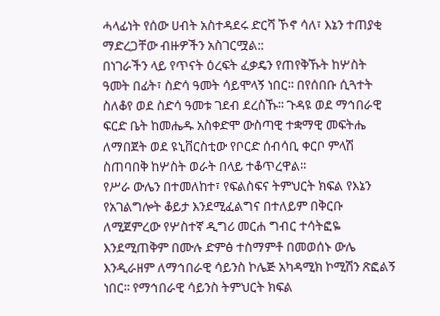ሓላፊነት የሰው ሀብት አስተዳደሩ ድርሻ ኾኖ ሳለ፣ እኔን ተጠያቂ ማድረጋቸው ብዙዎችን አስገርሟል::
በነገራችን ላይ የጥናት ዕረፍት ፈቃዴን የጠየቅኹት ከሦስት ዓመት በፊት፣ ስድሳ ዓመት ሳይሞላኝ ነበር፡፡ በየሰበቡ ሲጓተት ስለቆየ ወደ ስድሳ ዓመቱ ገደብ ደረስኹ፡፡ ጉዳዩ ወደ ማኅበራዊ ፍርድ ቤት ከመሔዱ አስቀድሞ ውስጣዊ ተቋማዊ መፍትሔ ለማበጀት ወደ ዩኒቨርስቲው የቦርድ ሰብሳቢ ቀርቦ ምላሽ ስጠባበቅ ከሦስት ወራት በላይ ተቆጥረዋል፡፡
የሥራ ውሌን በተመለከተ፣ የፍልስፍና ትምህርት ክፍል የእኔን የአገልግሎት ቆይታ እንደሚፈልግና በተለይም በቅርቡ ለሚጀምረው የሦስተኛ ዲግሪ መርሐ ግብር ተሳትፎዬ እንደሚጠቅም በሙሉ ድምፅ ተስማምቶ በመወሰኑ ውሌ እንዲራዘም ለማኅበራዊ ሳይንስ ኮሌጅ አካዳሚክ ኮሚሽን ጽፎልኝ ነበር፡፡ የማኅበራዊ ሳይንስ ትምህርት ክፍል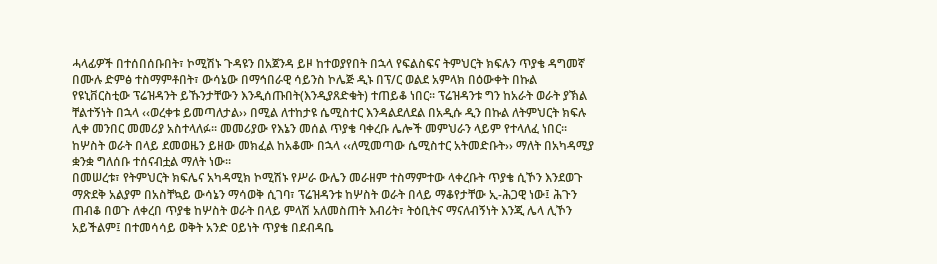ሓላፊዎች በተሰበሰቡበት፣ ኮሚሽኑ ጉዳዩን በአጀንዳ ይዞ ከተወያየበት በኋላ የፍልስፍና ትምህርት ክፍሉን ጥያቄ ዳግመኛ በሙሉ ድምፅ ተስማምቶበት፣ ውሳኔው በማኅበራዊ ሳይንስ ኮሌጅ ዲኑ በፕ/ር ወልደ አምላክ በዕውቀት በኩል የዩኒቨርስቲው ፕሬዝዳንት ይኹንታቸውን እንዲሰጡበት(እንዲያጸድቁት) ተጠይቆ ነበር፡፡ ፕሬዝዳንቱ ግን ከአራት ወራት ያኽል ቸልተኝነት በኋላ ‹‹ወረቀቱ ይመጣለታል›› በሚል ለተከታዩ ሴሚስተር እንዳልደለደል በአዲሱ ዲን በኩል ለትምህርት ክፍሉ ሊቀ መንበር መመሪያ አስተላለፉ፡፡ መመሪያው የእኔን መሰል ጥያቄ ባቀረቡ ሌሎች መምህራን ላይም የተላለፈ ነበር፡፡ ከሦስት ወራት በላይ ደመወዜን ይዘው መክፈል ከአቆሙ በኋላ ‹‹ለሚመጣው ሴሚስተር አትመድቡት›› ማለት በአካዳሚያ ቋንቋ ግለሰቡ ተሰናብቷል ማለት ነው፡፡
በመሠረቱ፣ የትምህርት ክፍሌና አካዳሚክ ኮሚሽኑ የሥራ ውሌን መራዘም ተስማምተው ላቀረቡት ጥያቄ ሲኾን እንደወጉ ማጽደቅ አልያም በአስቸኳይ ውሳኔን ማሳወቅ ሲገባ፣ ፕሬዝዳንቱ ከሦስት ወራት በላይ ማቆየታቸው ኢ-ሕጋዊ ነው፤ ሕጉን ጠብቆ በወጉ ለቀረበ ጥያቄ ከሦስት ወራት በላይ ምላሽ አለመስጠት እብሪት፣ ትዕቢትና ማናለብኝነት እንጂ ሌላ ሊኾን አይችልም፤ በተመሳሳይ ወቅት አንድ ዐይነት ጥያቄ በደብዳቤ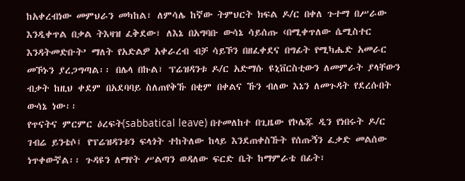ከአቀረብነው መምህራን መካከል፣ ለምሳሌ ከኛው ትምህርት ክፍል ዶ/ር በቀለ ጉተማ በሥራው እንዲቀጥል በቃል ትእዛዝ ፈቅደው፣ ለእኔ በአግባቡ ውሳኔ ሳይሰጡ ‹በሚቀጥለው ሴሚስተር እንዳትመድቡት’ ማለት የአድልዎ አቀራረብ ብቻ ሳይኾን በዘፈቀደና በግፊት የሚካሔድ አመራር መኾኑን ያረጋግጣል፡፡ በሌላ በኩል፣ ፕሬዝዳንቱ ዶ/ር አድማሱ ዩኒቨርስቲውን ለመምራት ያላቸውን ብቃት ከዚህ ቀደም በአደባባይ ስለጠየቅኹ በቂም በቀልና ኹን ብለው እኔን ለመጉዳት የደረሱበት ውሳኔ ነው፡፡
የጥናትና ምርምር ዕረፍት(sabbatical leave) በተመለከተ በጊዜው የኮሌጁ ዲን የነበሩት ዶ/ር ገብሬ ይንቴሶ፤ የፕሬዝዳንቱን ፍላጎት ተከትለው ከላይ እንደጠቀስኹት የሰጡኝን ፈቃድ መልሰው ነጥቀውኛል፡፡ ጉዳዩን ለማየት ሥልጣን ወዳለው ፍርድ ቤት ከማምራቴ በፊት፣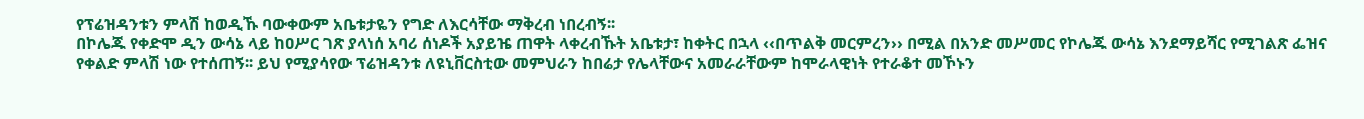የፕሬዝዳንቱን ምላሽ ከወዲኹ ባውቀውም አቤቱታዬን የግድ ለእርሳቸው ማቅረብ ነበረብኝ፡፡
በኮሌጁ የቀድሞ ዲን ውሳኔ ላይ ከዐሥር ገጽ ያላነሰ አባሪ ሰነዶች አያይዤ ጠዋት ላቀረብኹት አቤቱታ፣ ከቀትር በኋላ ‹‹በጥልቅ መርምረን›› በሚል በአንድ መሥመር የኮሌጁ ውሳኔ እንደማይሻር የሚገልጽ ፌዝና የቀልድ ምላሽ ነው የተሰጠኝ፡፡ ይህ የሚያሳየው ፕሬዝዳንቱ ለዩኒቨርስቲው መምህራን ከበሬታ የሌላቸውና አመራራቸውም ከሞራላዊነት የተራቆተ መኾኑን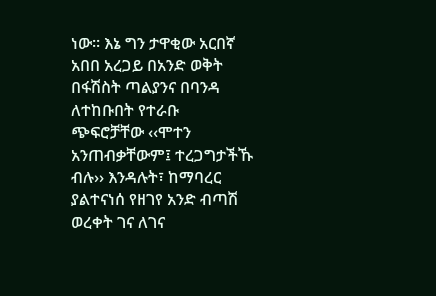ነው፡፡ እኔ ግን ታዋቂው አርበኛ አበበ አረጋይ በአንድ ወቅት በፋሽስት ጣልያንና በባንዳ ለተከቡበት የተራቡ ጭፍሮቻቸው ‹‹ሞተን አንጠብቃቸውም፤ ተረጋግታችኹ ብሉ›› እንዳሉት፣ ከማባረር ያልተናነሰ የዘገየ አንድ ብጣሽ ወረቀት ገና ለገና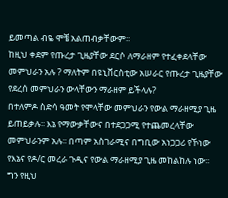ይመጣል ብዬ ሞቼ አልጠብቃቸውም፡፡
ከዚህ ቀደም የጡረታ ጊዜያቸው ደርሶ ለማራዘም የተፈቀደላቸው መምህራን አሉ ? ማለትም በዩኒቨርስቲው አሠራር የጡረታ ጊዜያቸው የደረሰ መምህራን ውላቸውን ማራዘም ይችላሉ?
በተለምዶ ስድሳ ዓመት የሞላቸው መምህራን የውል ማራዘሚያ ጊዜ ይጠይቃሉ፡፡ እኔ የማውቃቸውና በተደጋጋሚ የተጨመረላቸው መምህራንም አሉ፡፡ በጣም አስገራሚና በግቢው አነጋጋሪ የኾነው የእኔና የዶ/ር መረራ ጉዲና የውል ማራዘሚያ ጊዜ መከልከሉ ነው፡፡
ግን የዚህ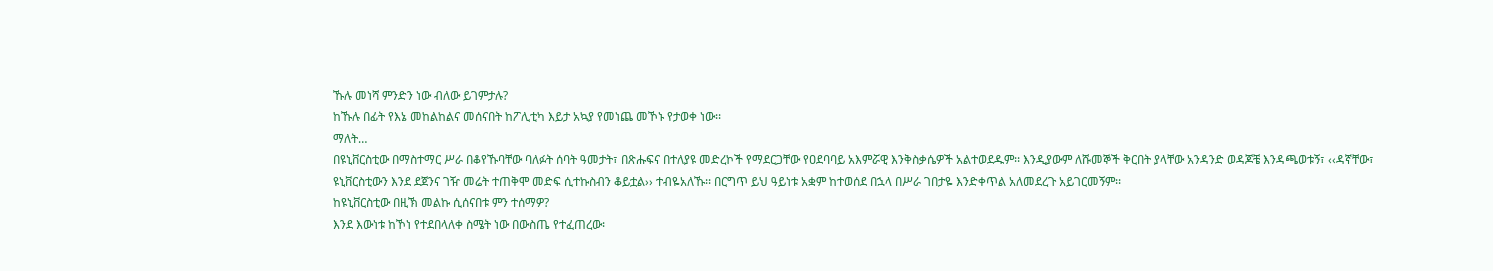ኹሉ መነሻ ምንድን ነው ብለው ይገምታሉ?
ከኹሉ በፊት የእኔ መከልከልና መሰናበት ከፖሊቲካ እይታ አኳያ የመነጨ መኾኑ የታወቀ ነው፡፡
ማለት…
በዩኒቨርስቲው በማስተማር ሥራ በቆየኹባቸው ባለፉት ሰባት ዓመታት፣ በጽሑፍና በተለያዩ መድረኮች የማደርጋቸው የዐደባባይ አእምሯዊ እንቅስቃሴዎች አልተወደዱም፡፡ እንዲያውም ለሹመኞች ቅርበት ያላቸው አንዳንድ ወዳጆቼ እንዳጫወቱኝ፣ ‹‹ዳኛቸው፣ ዩኒቨርስቲውን እንደ ደጀንና ገዥ መሬት ተጠቅሞ መድፍ ሲተኩስብን ቆይቷል›› ተብዬአለኹ፡፡ በርግጥ ይህ ዓይነቱ አቋም ከተወሰደ በኋላ በሥራ ገበታዬ እንድቀጥል አለመደረጉ አይገርመኝም፡፡
ከዩኒቨርስቲው በዚኽ መልኩ ሲሰናበቱ ምን ተሰማዎ?
እንደ እውነቱ ከኾነ የተደበላለቀ ስሜት ነው በውስጤ የተፈጠረው፡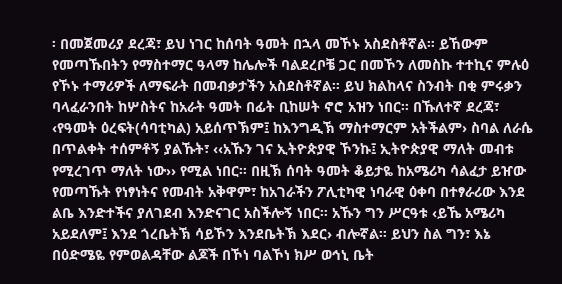፡ በመጀመሪያ ደረጃ፣ ይህ ነገር ከሰባት ዓመት በኋላ መኾኑ አስደስቶኛል። ይኸውም የመጣኹበትን የማስተማር ዓላማ ከሌሎች ባልደረቦቼ ጋር በመኾን ለመስኩ ተተኪና ምሉዕ የኾኑ ተማሪዎች ለማፍራት በመብቃታችን አስደስቶኛል፡፡ ይህ ክልከላና ስንብት በቂ ምሩቃን ባላፈራንበት ከሦስትና ከአራት ዓመት በፊት ቢከሠት ኖሮ አዝን ነበር፡፡ በኹለተኛ ደረጃ፣ ‹የዓመት ዕረፍት(ሳባቲካል) አይሰጥኽም፤ ከእንግዲኽ ማስተማርም አትችልም› ስባል ለራሴ በጥልቀት ተሰምቶኝ ያልኹት፣ ‹‹አኹን ገና ኢትዮጵያዊ ኾንኩ፤ ኢትዮጵያዊ ማለት መብቱ የሚረገጥ ማለት ነው›› የሚል ነበር፡፡ በዚኽ ሰባት ዓመት ቆይታዬ ከአሜሪካ ሳልፈታ ይዠው የመጣኹት የነፃነትና የመብት አቅዋም፣ ከአገራችን ፖሊቲካዊ ነባራዊ ዕቀባ በተፃራሪው እንደ ልቤ እንድተችና ያለገደብ እንድናገር አስችሎኝ ነበር፡፡ አኹን ግን ሥርዓቱ ‹ይኼ አሜሪካ አይደለም፤ እንደ ጎረቤትኽ ሳይኾን እንደቤትኽ እደር› ብሎኛል፡፡ ይህን ስል ግን፣ እኔ በዕድሜዬ የምወልዳቸው ልጆች በኾነ ባልኾነ ክሥ ወኅኒ ቤት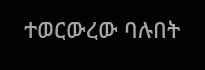ተወርውረው ባሉበት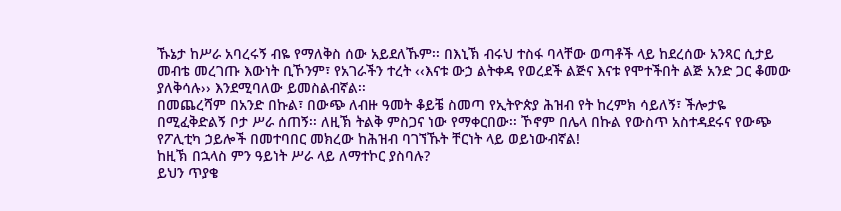ኹኔታ ከሥራ አባረሩኝ ብዬ የማለቅስ ሰው አይደለኹም፡፡ በእኒኽ ብሩህ ተስፋ ባላቸው ወጣቶች ላይ ከደረሰው አንጻር ሲታይ መብቴ መረገጡ እውነት ቢኾንም፣ የአገራችን ተረት ‹‹እናቱ ውኃ ልትቀዳ የወረደች ልጅና እናቱ የሞተችበት ልጅ አንድ ጋር ቆመው ያለቅሳሉ›› እንደሚባለው ይመስልብኛል፡፡
በመጨረሻም በአንድ በኩል፣ በውጭ ለብዙ ዓመት ቆይቼ ስመጣ የኢትዮጵያ ሕዝብ የት ከረምክ ሳይለኝ፣ ችሎታዬ በሚፈቅድልኝ ቦታ ሥራ ሰጠኝ፡፡ ለዚኽ ትልቅ ምስጋና ነው የማቀርበው፡፡ ኾኖም በሌላ በኩል የውስጥ አስተዳደሩና የውጭ የፖሊቲካ ኃይሎች በመተባበር መክረው ከሕዝብ ባገኘኹት ቸርነት ላይ ወይነውብኛል!
ከዚኽ በኋላስ ምን ዓይነት ሥራ ላይ ለማተኮር ያስባሉ?
ይህን ጥያቄ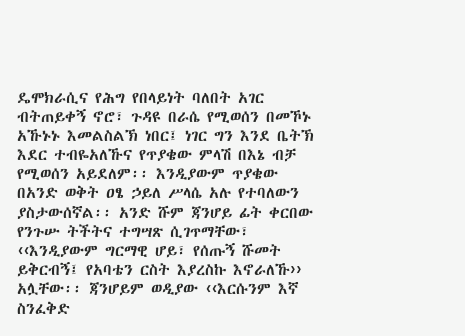ዴሞክራሲና የሕግ የበላይነት ባለበት አገር ብትጠይቀኝ ኖሮ፣ ጉዳዩ በራሴ የሚወሰን በመኾኑ አኹኑኑ እመልስልኽ ነበር፤ ነገር ግን እንደ ቤትኽ እደር ተብዬአለኹና የጥያቄው ምላሽ በእኔ ብቻ የሚወሰን አይደለም፡፡ እንዲያውም ጥያቄው በአንድ ወቅት ዐፄ ኃይለ ሥላሴ አሉ የተባለውን ያስታውሰኛል፡፡ አንድ ሹም ጃንሆይ ፊት ቀርበው የንጉሡ ትችትና ተግሣጽ ሲገጥማቸው፣ ‹‹እንዲያውም ግርማዊ ሆይ፣ የሰጡኝ ሹመት ይቅርብኝ፤ የአባቴን ርስት እያረስኩ እኖራለኹ›› አሏቸው፡፡ ጃንሆይም ወዲያው ‹‹እርሱንም እኛ ስንፈቅድ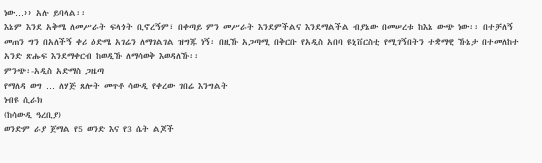ነው…›› አሉ ይባላል፡፡
እኔም እንደ አቅሜ ለመሥራት ፍላጎት ቢኖረኝም፣ በቀጣይ ምን መሥራት እንደምችልና እንደማልችል ብያኔው በመሠረቱ ከእኔ ውጭ ነው፡፡ በተቻለኝ መጠን ግን በአለችኝ ቀሪ ዕድሜ አገሬን ለማገልገል ዝግጁ ነኝ፡ በዚኹ አጋጣሚ በቅርቡ የአዲስ አበባ ዩኒቨርስቲ የሚገኝበትን ተቋማዊ ኹኔታ በተመለከተ አንድ ጽሑፍ እንደማቀርብ ከወዲኹ ለማሳወቅ እወዳለኹ፡፡
ምንጭ፡-አዲስ አድማስ ጋዜጣ
የማለዳ ወግ … ለሃጅ ጸሎት መጥቶ ሳውዲ የቀረው ገበሬ እንግልት
ነብዩ ሲራክ
(ከሳውዲ ዓረቢያ)
ወንድም ራያ ጀማል የ5 ወንድ እና የ3 ሴት ልጆች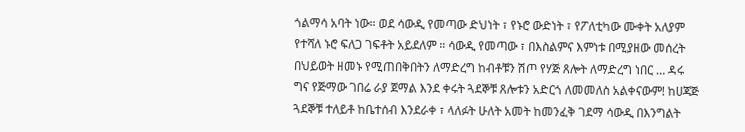ጎልማሳ አባት ነው። ወደ ሳውዲ የመጣው ድህነት ፣ የኑሮ ውድነት ፣ የፖለቲካው ሙቀት አለያም የተሻለ ኑሮ ፍለጋ ገፍቶት አይደለም ። ሳውዲ የመጣው ፣ በእስልምና እምነቱ በሚያዘው መሰረት በህይወት ዘመኑ የሚጠበቅበትን ለማድረግ ከብቶቹን ሽጦ የሃጅ ጸሎት ለማድረግ ነበር … ዳሩ ግና የጅማው ገበሬ ራያ ጀማል እንደ ቀሩት ጓደኞቹ ጸሎቱን አድርጎ ለመመለስ አልቀናውም! ከሀጃጅ ጓደኞቹ ተለይቶ ከቤተሰብ እንደራቀ ፣ ላለፉት ሁለት አመት ከመንፈቅ ገደማ ሳውዲ በእንግልት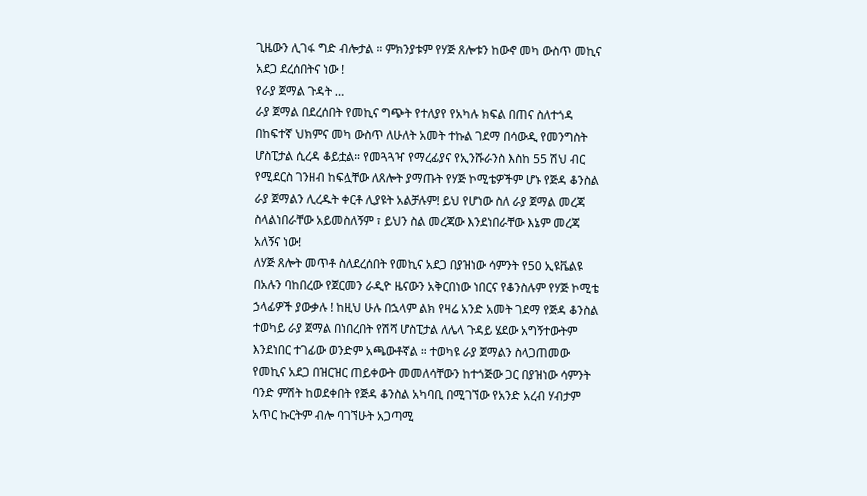ጊዜውን ሊገፋ ግድ ብሎታል ። ምክንያቱም የሃጅ ጸሎቱን ከውኖ መካ ውስጥ መኪና አደጋ ደረሰበትና ነው !
የራያ ጀማል ጉዳት …
ራያ ጀማል በደረሰበት የመኪና ግጭት የተለያየ የአካሉ ክፍል በጠና ስለተጎዳ በከፍተኛ ህክምና መካ ውስጥ ለሁለት አመት ተኩል ገደማ በሳውዲ የመንግስት ሆስፒታል ሲረዳ ቆይቷል። የመጓጓዣ የማረፊያና የኢንሹራንስ እስከ 55 ሽህ ብር የሚደርስ ገንዘብ ከፍሏቸው ለጸሎት ያማጡት የሃጅ ኮሚቴዎችም ሆኑ የጅዳ ቆንስል ራያ ጀማልን ሊረዱት ቀርቶ ሊያዩት አልቻሉም! ይህ የሆነው ስለ ራያ ጀማል መረጃ ስላልነበራቸው አይመስለኝም ፣ ይህን ስል መረጃው እንደነበራቸው እኔም መረጃ አለኝና ነው!
ለሃጅ ጸሎት መጥቶ ስለደረሰበት የመኪና አደጋ በያዝነው ሳምንት የ50 ኢዩቬልዩ በአሉን ባከበረው የጀርመን ራዲዮ ዜናውን አቅርበነው ነበርና የቆንስሉም የሃጅ ኮሚቴ ኃላፊዎች ያውቃሉ ! ከዚህ ሁሉ በኋላም ልክ የዛሬ አንድ አመት ገደማ የጅዳ ቆንስል ተወካይ ራያ ጀማል በነበረበት የሽሻ ሆስፒታል ለሌላ ጉዳይ ሄደው አግኝተውትም እንደነበር ተገፊው ወንድም አጫውቶኛል ። ተወካዩ ራያ ጀማልን ስላጋጠመው የመኪና አደጋ በዝርዝር ጠይቀውት መመለሳቸውን ከተጎጅው ጋር በያዝነው ሳምንት ባንድ ምሽት ከወደቀበት የጅዳ ቆንስል አካባቢ በሚገኘው የአንድ አረብ ሃብታም አጥር ኩርትም ብሎ ባገኘሁት አጋጣሚ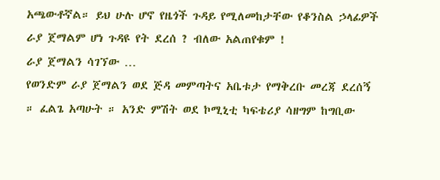አጫውቶኛል። ይህ ሁሉ ሆኖ የዜጎች ጉዳይ የሚለመከታቸው የቆንስል ኃላፊዎች ራያ ጀማልም ሆነ ጉዳዩ የት ደረሰ ? ብለው አልጠየቁም !
ራያ ጀማልን ሳገኘው …
የወንድም ራያ ጀማልን ወደ ጅዳ መምጣትና አቤቱታ የማቅረቡ መረጃ ደረሰኝ ። ፈልጌ አጣሁት ። አንድ ምሽት ወደ ኮሚኒቲ ካፍቴሪያ ሳዘግም ከግቢው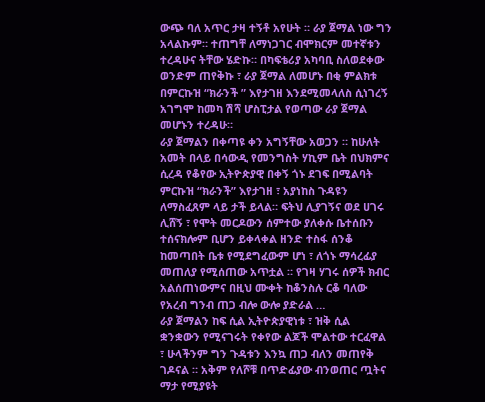ውጭ ባለ አጥር ታዛ ተኝቶ አየሁት ። ራያ ጀማል ነው ግን አላልኩም። ተጠግቸ ለማነጋገር ብሞክርም መተኛቱን ተረዳሁና ትቸው ሄድኩ። በካፍቴሪያ አካባቢ ስለወደቀው ወንድም ጠየቅኩ ፣ ራያ ጀማል ለመሆኑ በቂ ምልክቱ በምርኩዝ “ክራንች ” እየታገዘ እንደሚመላለስ ሲነገረኝ አገግሞ ከመካ ሽሻ ሆስፒታል የወጣው ራያ ጀማል መሆኑን ተረዳሁ።
ራያ ጀማልን በቀጣዩ ቀን አግኝቸው አወጋን ። ከሁለት አመት በላይ በሳውዲ የመንግስት ሃኪም ቤት በህክምና ሲረዳ የቆየው ኢትዮጵያዊ በቀኝ ጎኑ ደገፍ በሚልባት ምርኩዝ “ክራንች” እየታገዘ ፣ አያነከስ ጉዳዩን ለማስፈጸም ላይ ታች ይላል። ፍትህ ሊያገኝና ወደ ሀገሩ ሊሸኝ ፣ የሞት መርዶውን ሰምተው ያለቀሱ ቤተሰቡን ተሰናክሎም ቢሆን ይቀላቀል ዘንድ ተስፋ ሰንቆ ከመጣበት ቤቱ የሚደግፈውም ሆነ ፣ ለጎኑ ማሳረፊያ መጠለያ የሚሰጠው አጥቷል ። የገዛ ሃገሩ ሰዎች ክብር አልሰጠነውምና በዚህ ሙቀት ከቆንስሉ ርቆ ባለው የአረብ ግንብ ጠጋ ብሎ ውሎ ያድራል …
ራያ ጀማልን ከፍ ሲል ኢትዮጵያዊነቱ ፣ ዝቅ ሲል ቋንቋውን የሚናገሩት የቀየው ልጆች ሞልተው ተርፈዋል ፣ ሁላችንም ግን ጉዳቱን እንኳ ጠጋ ብለን መጠየቅ ገዶናል ። አቅም የለሾቹ በጥድፊያው ብንወጠር ጧትና ማታ የሚያዩት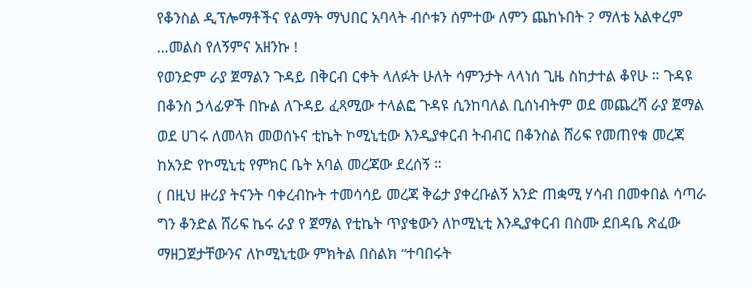የቆንስል ዲፕሎማቶችና የልማት ማህበር አባላት ብሶቱን ሰምተው ለምን ጨከኑበት ? ማለቴ አልቀረም …መልስ የለኝምና አዘንኩ !
የወንድም ራያ ጀማልን ጉዳይ በቅርብ ርቀት ላለፉት ሁለት ሳምንታት ላላነሰ ጊዜ ስከታተል ቆየሁ ። ጉዳዩ በቆንስ ኃላፊዎች በኩል ለጉዳይ ፈጻሚው ተላልፎ ጉዳዩ ሲንከባለል ቢሰነብትም ወደ መጨረሻ ራያ ጀማል ወደ ሀገሩ ለመላክ መወሰኑና ቲኬት ኮሚኒቲው እንዲያቀርብ ትብብር በቆንስል ሸሪፍ የመጠየቁ መረጃ ከአንድ የኮሚኒቲ የምክር ቤት አባል መረጃው ደረሰኝ ።
( በዚህ ዙሪያ ትናንት ባቀረብኩት ተመሳሳይ መረጃ ቅሬታ ያቀረቡልኝ አንድ ጠቋሚ ሃሳብ በመቀበል ሳጣራ ግን ቆንድል ሸሪፍ ኬሩ ራያ የ ጀማል የቲኬት ጥያቄውን ለኮሚኒቲ እንዲያቀርብ በስሙ ደበዳቤ ጽፈው ማዘጋጀታቸውንና ለኮሚኒቲው ምክትል በስልክ “ተባበሩት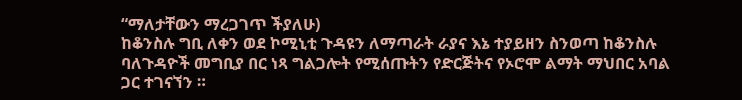“ማለታቸውን ማረጋገጥ ችያለሁ)
ከቆንስሉ ግቢ ለቀን ወደ ኮሚኒቲ ጉዳዩን ለማጣራት ራያና እኔ ተያይዘን ስንወጣ ከቆንስሉ ባለጉዳዮች መግቢያ በር ነጻ ግልጋሎት የሚሰጡትን የድርጅትና የኦሮሞ ልማት ማህበር አባል ጋር ተገናኘን ።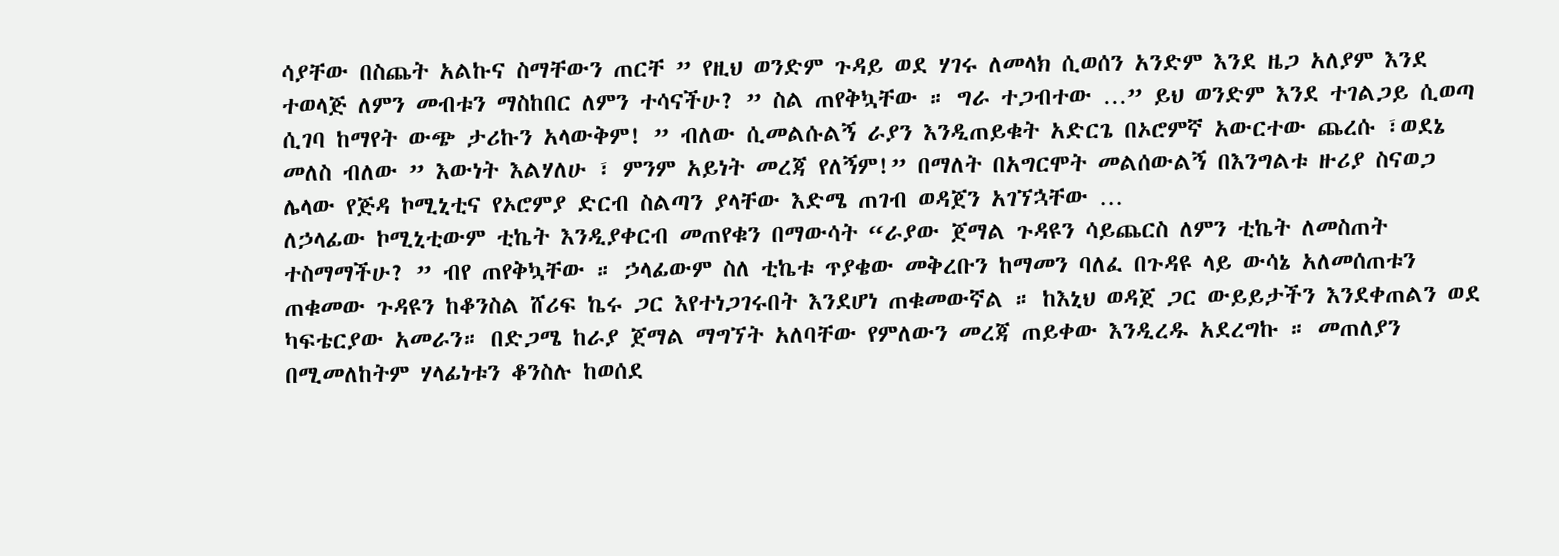ሳያቸው በስጨት አልኩና ስማቸውን ጠርቸ ” የዚህ ወንድም ጉዳይ ወደ ሃገሩ ለመላክ ሲወሰን አንድም እንደ ዜጋ አለያም እንደ ተወላጅ ለምን መብቱን ማስከበር ለምን ተሳናችሁ? ” ስል ጠየቅኳቸው ። ግራ ተጋብተው …” ይህ ወንድም እንደ ተገልጋይ ሲወጣ ሲገባ ከማየት ውጭ ታሪኩን አላውቅም! ” ብለው ሲመልሱልኝ ራያን እንዲጠይቁት አድርጌ በኦሮምኛ አውርተው ጨረሱ ፣ወደኔ መለስ ብለው ” እውነት እልሃለሁ ፣ ምንም አይነት መረጃ የለኝም!” በማለት በአግርሞት መልሰውልኝ በእንግልቱ ዙሪያ ስናወጋ ሌላው የጅዳ ኮሚኒቲና የኦሮምያ ድርብ ስልጣን ያላቸው እድሜ ጠገብ ወዳጀን አገኘኋቸው …
ለኃላፊው ኮሚኒቲውም ቲኬት እንዲያቀርብ መጠየቁን በማውሳት “ራያው ጀማል ጉዳዩን ሳይጨርስ ለምን ቲኬት ለመስጠት ተስማማችሁ? ” ብየ ጠየቅኳቸው ። ኃላፊውም ስለ ቲኬቱ ጥያቄው መቅረቡን ከማመን ባለፈ በጉዳዩ ላይ ውሳኔ አለመሰጠቱን ጠቁመው ጉዳዩን ከቆንስል ሸሪፍ ኬሩ ጋር እየተነጋገሩበት እንደሆነ ጠቁመውኛል ። ከእኒህ ወዳጀ ጋር ውይይታችን እንደቀጠልን ወደ ካፍቴርያው አመራን። በድጋሜ ከራያ ጀማል ማግኘት አለባቸው የምለውን መረጃ ጠይቀው እንዲረዱ አደረግኩ ። መጠለያን በሚመለከትም ሃላፊነቱን ቆንስሉ ከወሰደ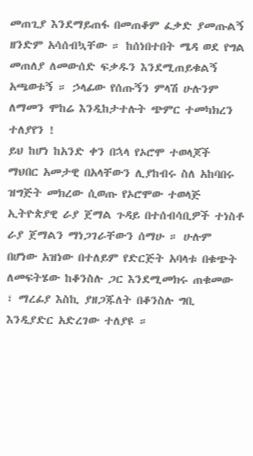መጠጊያ እንደማይጠፋ በመጠቆም ፈቃድ ያመጡልኝ ዘንድም አሳሰብኳቸው ። ከሰነበተበት ሜዳ ወደ የግል መጠለያ ለመውሰድ ፍቃዱን እንደሚጠይቁልኝ አጫወቱኝ ። ኃላፊው የሰጡኝን ምላሽ ሁሉንም ለማመን ሞከሬ እንዲከታተሉት ጭምር ተመካክረን ተለያየን !
ይህ ከሆነ ከአንድ ቀን በኋላ የኦሮሞ ተወላጆች ማህበር አመታዊ በአላቸውን ሊያከብሩ ስለ አከባበሩ ዝግጅት መክረው ሲወጡ የኦሮሞው ተወላጅ ኢትዮጵያዊ ራያ ጀማል ጉዳይ በተሰብሳቢዎች ተነስቶ ራያ ጀማልን ማነጋገራቸውን ሰማሁ ። ሁሉም በሆነው አዝነው በተለይም የድርጅት አባላቱ በቁጭት ለመፍትሄው ከቆንስሉ ጋር እንደሚመክሩ ጠቁመው ፣ ማረፊያ እስኪ ያዘጋጁለት በቆንስሉ ግቢ እንዲያድር አድረገው ተለያዩ ።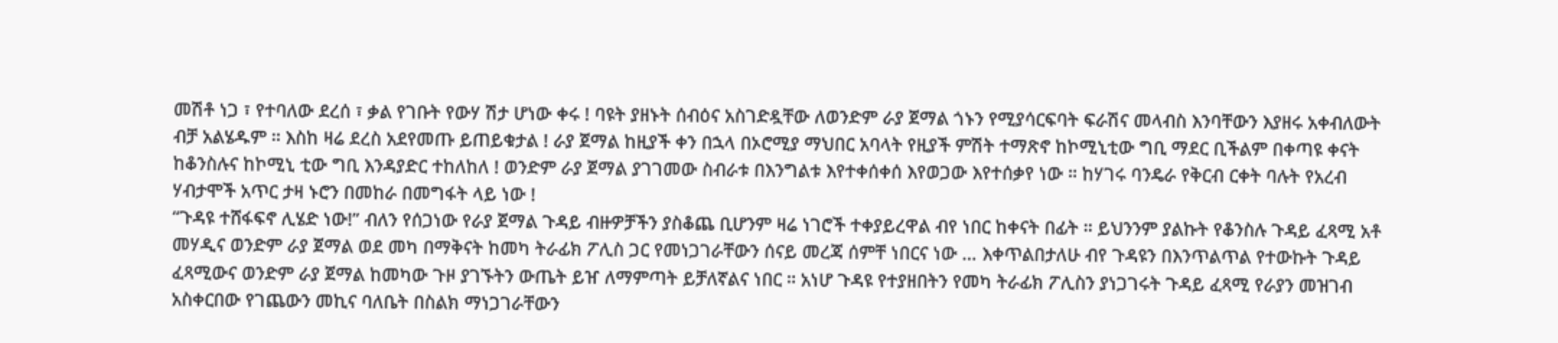መሽቶ ነጋ ፣ የተባለው ደረሰ ፣ ቃል የገቡት የውሃ ሽታ ሆነው ቀሩ ! ባዩት ያዘኑት ሰብዕና አስገድዷቸው ለወንድም ራያ ጀማል ጎኑን የሚያሳርፍባት ፍራሽና መላብስ እንባቸውን እያዘሩ አቀብለውት ብቻ አልሄዱም ። እስከ ዛሬ ደረስ አደየመጡ ይጠይቁታል ! ራያ ጀማል ከዚያች ቀን በኋላ በኦሮሚያ ማህበር አባላት የዚያች ምሽት ተማጽኖ ከኮሚኒቲው ግቢ ማደር ቢችልም በቀጣዩ ቀናት ከቆንስሉና ከኮሚኒ ቲው ግቢ እንዳያድር ተከለከለ ! ወንድም ራያ ጀማል ያገገመው ስብራቱ በእንግልቱ እየተቀሰቀሰ እየወጋው እየተሰቃየ ነው ። ከሃገሩ ባንዴራ የቅርብ ርቀት ባሉት የአረብ ሃብታሞች አጥር ታዛ ኑሮን በመከራ በመግፋት ላይ ነው !
“ጉዳዩ ተሸፋፍኖ ሊሄድ ነው!” ብለን የሰጋነው የራያ ጀማል ጉዳይ ብዙዎቻችን ያስቆጨ ቢሆንም ዛሬ ነገሮች ተቀያይረዋል ብየ ነበር ከቀናት በፊት ። ይህንንም ያልኩት የቆንስሉ ጉዳይ ፈጻሚ አቶ መሃዲና ወንድም ራያ ጀማል ወደ መካ በማቅናት ከመካ ትራፊክ ፖሊስ ጋር የመነጋገራቸውን ሰናይ መረጃ ሰምቸ ነበርና ነው … እቀጥልበታለሁ ብየ ጉዳዩን በእንጥልጥል የተውኩት ጉዳይ ፈጻሚውና ወንድም ራያ ጀማል ከመካው ጉዞ ያገኙትን ውጤት ይዠ ለማምጣት ይቻለኛልና ነበር ። አነሆ ጉዳዩ የተያዘበትን የመካ ትራፊክ ፖሊስን ያነጋገሩት ጉዳይ ፈጻሚ የራያን መዝገብ አስቀርበው የገጨውን መኪና ባለቤት በስልክ ማነጋገራቸውን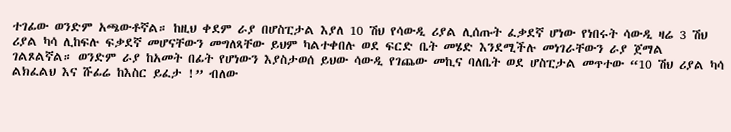ተገፊው ወንድም አጫውቶኛል። ከዚህ ቀደም ራያ በሆስፒታል እያለ 10 ሽህ የሳውዲ ሪያል ሊሰጡት ፈቃደኛ ሆነው የነበሩት ሳውዲ ዛሬ 3 ሽህ ሪያል ካሳ ሊከፍሉ ፍቃደኛ መሆናቸውን መግለጻቸው ይህም ካልተቀበሉ ወደ ፍርድ ቤት መሄድ እንደሚችሉ መነገራቸውን ራያ ጀማል ገልጾልኛል። ወንድም ራያ ከአመት በፊት የሆነውን እያስታወሰ ይህው ሳውዲ የገጨው መኪና ባለቤት ወደ ሆስፒታል መጥተው “10 ሽህ ሪያል ካሳ ልክፈልህ እና ሹፊሬ ከእስር ይፈታ !” ብለው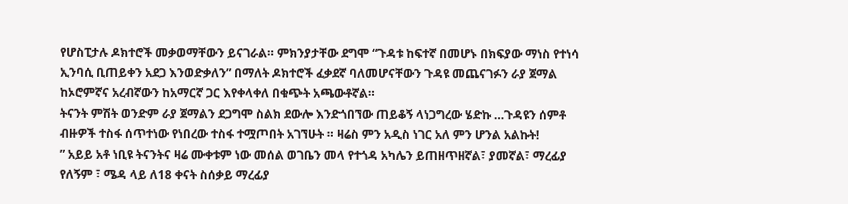የሆስፒታሉ ዶክተሮች መቃወማቸውን ይናገራል። ምክንያታቸው ደግሞ “ጉዳቱ ከፍተኛ በመሆኑ በክፍያው ማነስ የተነሳ ኢንባሲ ቢጠይቀን አደጋ እንወድቃለን” በማለት ዶክተሮች ፈቃደኛ ባለመሆናቸውን ጉዳዩ መጨናገፉን ራያ ጀማል ከኦሮምኛና አረብኛውን ከአማርኛ ጋር እየቀላቀለ በቁጭት አጫውቶኛል።
ትናንት ምሽት ወንድም ራያ ጀማልን ደጋግሞ ስልክ ደውሎ እንድጎበኘው ጠይቆኝ ላነጋግረው ሄድኩ …ጉዳዩን ሰምቶ ብዙዎች ተስፋ ሰጥተነው የነበረው ተስፋ ተሟጦበት አገኘሁት ። ዛሬስ ምን አዲስ ነገር አለ ምን ሆንል አልኩት!
” አይይ አቶ ነቢዩ ትናንትና ዛሬ ሙቀቱም ነው መሰል ወገቤን መላ የተጎዳ አካሌን ይጠዘጥዘኛል፣ ያመኛል፣ ማረፊያ የለኝም ፣ ሜዳ ላይ ለ18 ቀናት ስሰቃይ ማረፊያ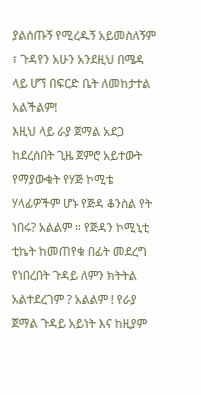ያልሰጡኝ የሚረዱኝ አይመስለኝም ፣ ጉዳየን አሁን አንደዚህ በሜዳ ላይ ሆኘ በፍርድ ቤት ለመከታተል አልችልም!
እዚህ ላይ ራያ ጀማል አደጋ ከደረሰበት ጊዜ ጀምሮ አይተውት የማያውቁት የሃጅ ኮሚቴ ሃላፊዎችም ሆኑ የጅዳ ቆንስል የት ነበሩ? አልልም ። የጅዳን ኮሚኒቲ ቲኬት ከመጠየቁ በፊት መደረግ የነበረበት ጉዳይ ለምን ክትትል አልተደረገም ? አልልም ! የራያ ጀማል ጉዳይ አይነት እና ከዚያም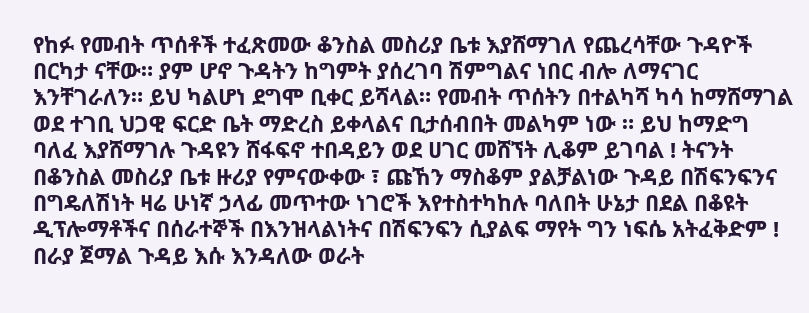የከፉ የመብት ጥሰቶች ተፈጽመው ቆንስል መስሪያ ቤቱ እያሸማገለ የጨረሳቸው ጉዳዮች በርካታ ናቸው። ያም ሆኖ ጉዳትን ከግምት ያሰረገባ ሽምግልና ነበር ብሎ ለማናገር እንቸገራለን። ይህ ካልሆነ ደግሞ ቢቀር ይሻላል። የመብት ጥሰትን በተልካሻ ካሳ ከማሸማገል ወደ ተገቢ ህጋዊ ፍርድ ቤት ማድረስ ይቀላልና ቢታሰብበት መልካም ነው ። ይህ ከማድግ ባለፈ እያሸማገሉ ጉዳዩን ሸፋፍኖ ተበዳይን ወደ ሀገር መሸኘት ሊቆም ይገባል ! ትናንት በቆንስል መስሪያ ቤቱ ዙሪያ የምናውቀው ፣ ጩኸን ማስቆም ያልቻልነው ጉዳይ በሽፍንፍንና በግዴለሽነት ዛሬ ሁነኛ ኃላፊ መጥተው ነገሮች እየተስተካከሉ ባለበት ሁኔታ በደል በቆዩት ዲፕሎማቶችና በሰራተኞች በእንዝላልነትና በሽፍንፍን ሲያልፍ ማየት ግን ነፍሴ አትፈቅድም !
በራያ ጀማል ጉዳይ እሱ እንዳለው ወራት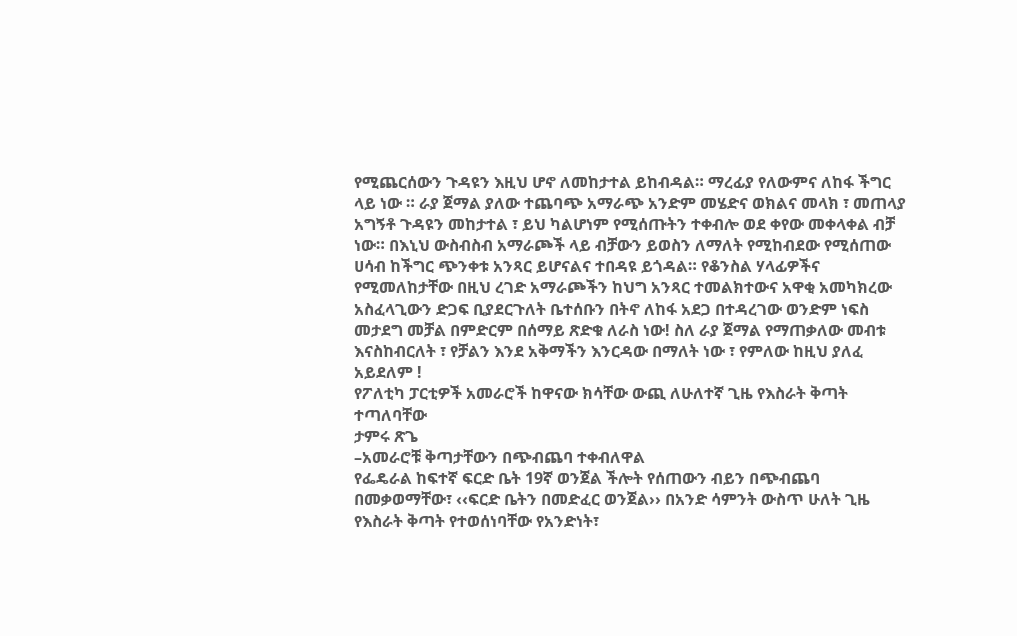የሚጨርሰውን ጉዳዩን እዚህ ሆኖ ለመከታተል ይከብዳል። ማረፊያ የለውምና ለከፋ ችግር ላይ ነው ። ራያ ጀማል ያለው ተጨባጭ አማራጭ አንድም መሄድና ወክልና መላክ ፣ መጠላያ አግኝቶ ጉዳዩን መከታተል ፣ ይህ ካልሆነም የሚሰጡትን ተቀብሎ ወደ ቀየው መቀላቀል ብቻ ነው። በእኒህ ውስብስብ አማራጮች ላይ ብቻውን ይወስን ለማለት የሚከብደው የሚሰጠው ሀሳብ ከችግር ጭንቀቱ አንጻር ይሆናልና ተበዳዩ ይጎዳል። የቆንስል ሃላፊዎችና የሚመለከታቸው በዚህ ረገድ አማራጮችን ከህግ አንጻር ተመልክተውና አዋቂ አመካክረው አስፈላጊውን ድጋፍ ቢያደርጉለት ቤተሰቡን በትኖ ለከፋ አደጋ በተዳረገው ወንድም ነፍስ መታደግ መቻል በምድርም በሰማይ ጽድቁ ለራስ ነው! ስለ ራያ ጀማል የማጠቃለው መብቱ እናስከብርለት ፣ የቻልን እንደ አቅማችን እንርዳው በማለት ነው ፣ የምለው ከዚህ ያለፈ አይደለም !
የፖለቲካ ፓርቲዎች አመራሮች ከዋናው ክሳቸው ውጪ ለሁለተኛ ጊዜ የእስራት ቅጣት ተጣለባቸው
ታምሩ ጽጌ
–አመራሮቹ ቅጣታቸውን በጭብጨባ ተቀብለዋል
የፌዴራል ከፍተኛ ፍርድ ቤት 19ኛ ወንጀል ችሎት የሰጠውን ብይን በጭብጨባ በመቃወማቸው፣ ‹‹ፍርድ ቤትን በመድፈር ወንጀል›› በአንድ ሳምንት ውስጥ ሁለት ጊዜ የእስራት ቅጣት የተወሰነባቸው የአንድነት፣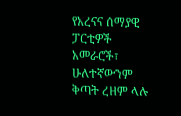የአረናና ሰማያዊ ፓርቲዎች አመራሮች፣ ሁለተኛውንም ቅጣት ረዘም ላሉ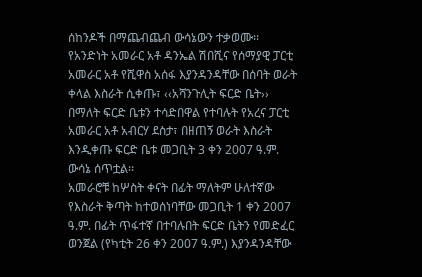ሰከንዶች በማጨብጨብ ውሳኔውን ተቃወሙ፡፡
የአንድነት አመራር አቶ ዳንኤል ሽበሺና የሰማያዊ ፓርቲ አመራር አቶ የሺዋስ አሰፋ እያንዳንዳቸው በሰባት ወራት ቀላል እስራት ሲቀጡ፣ ‹‹አሻንጉሊት ፍርድ ቤት›› በማለት ፍርድ ቤቱን ተሳድበዋል የተባሉት የአረና ፓርቲ አመራር አቶ አብርሃ ደስታ፣ በዘጠኝ ወራት እስራት እንዲቀጡ ፍርድ ቤቱ መጋቢት 3 ቀን 2007 ዓ.ም. ውሳኔ ሰጥቷል፡፡
አመራሮቹ ከሦስት ቀናት በፊት ማለትም ሁለተኛው የእስራት ቅጣት ከተወሰነባቸው መጋቢት 1 ቀን 2007 ዓ.ም. በፊት ጥፋተኛ በተባሉበት ፍርድ ቤትን የመድፈር ወንጀል (የካቲት 26 ቀን 2007 ዓ.ም.) እያንዳንዳቸው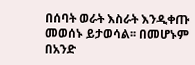በሰባት ወራት እስራት እንዲቀጡ መወሰኑ ይታወሳል፡፡ በመሆኑም በአንድ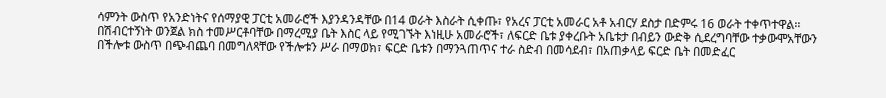ሳምንት ውስጥ የአንድነትና የሰማያዊ ፓርቲ አመራሮች እያንዳንዳቸው በ14 ወራት እስራት ሲቀጡ፣ የአረና ፓርቲ አመራር አቶ አብርሃ ደስታ በድምሩ 16 ወራት ተቀጥተዋል፡፡
በሽብርተኝነት ወንጀል ክስ ተመሥርቶባቸው በማረሚያ ቤት እስር ላይ የሚገኙት እነዚሁ አመራሮች፣ ለፍርድ ቤቱ ያቀረቡት አቤቱታ በብይን ውድቅ ሲደረግባቸው ተቃውሞአቸውን በችሎቱ ውስጥ በጭብጨባ በመግለጻቸው የችሎቱን ሥራ በማወክ፣ ፍርድ ቤቱን በማንጓጠጥና ተራ ስድብ በመሳደብ፣ በአጠቃላይ ፍርድ ቤት በመድፈር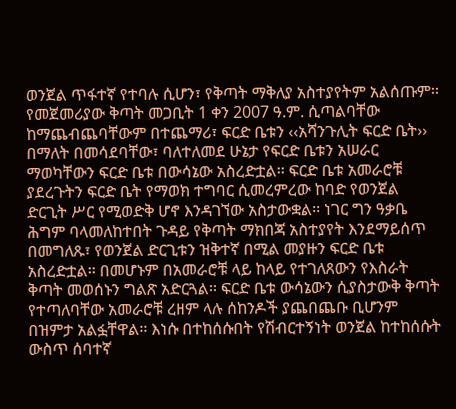ወንጀል ጥፋተኛ የተባሉ ሲሆን፣ የቅጣት ማቅለያ አስተያየትም አልሰጡም፡፡
የመጀመሪያው ቅጣት መጋቢት 1 ቀን 2007 ዓ.ም. ሲጣልባቸው ከማጨብጨባቸውም በተጨማሪ፣ ፍርድ ቤቱን ‹‹አሻንጉሊት ፍርድ ቤት›› በማለት በመሳደባቸው፣ ባለተለመደ ሁኔታ የፍርድ ቤቱን አሠራር ማወካቸውን ፍርድ ቤቱ በውሳኔው አስረድቷል፡፡ ፍርድ ቤቱ አመራሮቹ ያደረጉትን ፍርድ ቤት የማወክ ተግባር ሲመረምረው ከባድ የወንጀል ድርጊት ሥር የሚወድቅ ሆኖ እንዳገኘው አስታውቋል፡፡ ነገር ግን ዓቃቤ ሕግም ባላመለከተበት ጉዳይ የቅጣት ማክበጃ አስተያየት እንደማይሰጥ በመግለጹ፣ የወንጀል ድርጊቱን ዝቅተኛ በሚል መያዙን ፍርድ ቤቱ አስረድቷል፡፡ በመሆኑም በአመራሮቹ ላይ ከላይ የተገለጸውን የእስራት ቅጣት መወሰኑን ግልጽ አድርጓል፡፡ ፍርድ ቤቱ ውሳኔውን ሲያስታውቅ ቅጣት የተጣለባቸው አመራሮቹ ረዘም ላሉ ሰከንዶች ያጨበጨቡ ቢሆንም በዝምታ አልፏቸዋል፡፡ እነሱ በተከሰሱበት የሽብርተኝነት ወንጀል ከተከሰሱት ውስጥ ሰባተኛ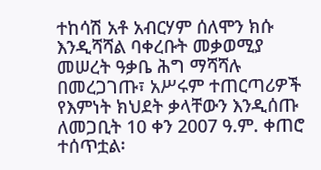ተከሳሽ አቶ አብርሃም ሰለሞን ክሱ እንዲሻሻል ባቀረቡት መቃወሚያ መሠረት ዓቃቤ ሕግ ማሻሻሉ በመረጋገጡ፣ አሥሩም ተጠርጣሪዎች የእምነት ክህደት ቃላቸውን እንዲሰጡ ለመጋቢት 10 ቀን 2007 ዓ.ም. ቀጠሮ ተሰጥቷል፡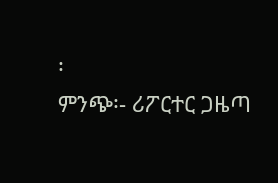፡
ምንጭ፡- ሪፖርተር ጋዜጣ